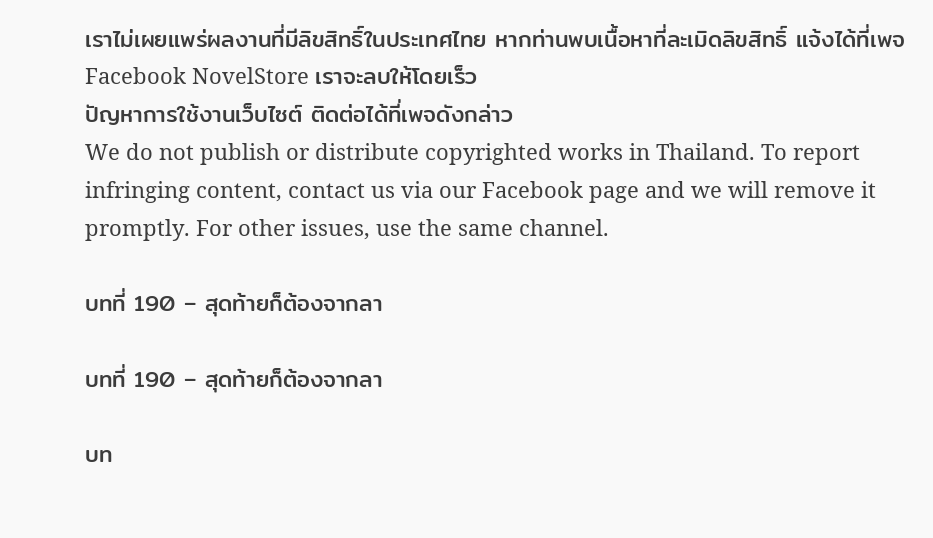เราไม่เผยแพร่ผลงานที่มีลิขสิทธิ์ในประเทศไทย หากท่านพบเนื้อหาที่ละเมิดลิขสิทธิ์ แจ้งได้ที่เพจ Facebook NovelStore เราจะลบให้โดยเร็ว
ปัญหาการใช้งานเว็บไซต์ ติดต่อได้ที่เพจดังกล่าว
We do not publish or distribute copyrighted works in Thailand. To report infringing content, contact us via our Facebook page and we will remove it promptly. For other issues, use the same channel.

บทที่ 190 – สุดท้ายก็ต้องจากลา

บทที่ 190 – สุดท้ายก็ต้องจากลา

บท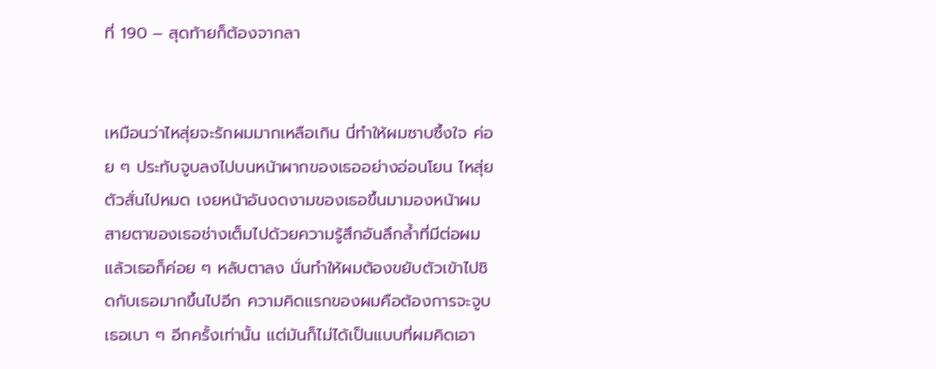ที่ 190 – สุดท้ายก็ต้องจากลา


เหมือนว่าไหสุ่ยจะรักผมมากเหลือเกิน นี่ทำให้ผมซาบซึ้งใจ ค่อย ๆ ประทับจูบลงไปบนหน้าผากของเธออย่างอ่อนโยน ไหสุ่ยตัวสั่นไปหมด เงยหน้าอันงดงามของเธอขึ้นมามองหน้าผม สายตาของเธอช่างเต็มไปด้วยความรู้สึกอันลึกล้ำที่มีต่อผม แล้วเธอก็ค่อย ๆ หลับตาลง นั่นทำให้ผมต้องขยับตัวเข้าไปชิดกับเธอมากขึ้นไปอีก ความคิดแรกของผมคือต้องการจะจูบเธอเบา ๆ อีกครั้งเท่านั้น แต่มันก็ไม่ได้เป็นแบบที่ผมคิดเอา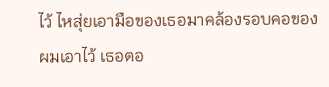ไว้ ไหสุ่ยเอามือของเธอมาคล้องรอบคอของผมเอาไว้ เธอตอ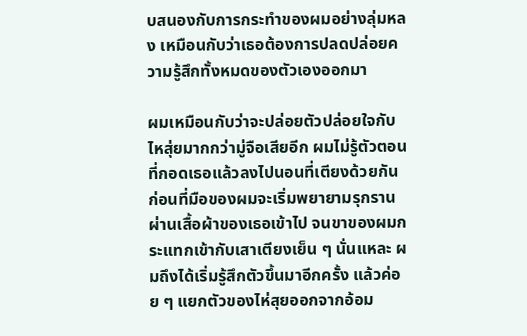บสนองกับการกระทำของผมอย่างลุ่มหลง เหมือนกับว่าเธอต้องการปลดปล่อยความรู้สึกทั้งหมดของตัวเองออกมา

ผมเหมือนกับว่าจะปล่อยตัวปล่อยใจกับไหสุ่ยมากกว่ามู่จือเสียอีก ผมไม่รู้ตัวตอนที่กอดเธอแล้วลงไปนอนที่เตียงด้วยกัน ก่อนที่มือของผมจะเริ่มพยายามรุกรานผ่านเสื้อผ้าของเธอเข้าไป จนขาของผมกระแทกเข้ากับเสาเตียงเย็น ๆ นั่นแหละ ผมถึงได้เริ่มรู้สึกตัวขึ้นมาอีกครั้ง แล้วค่อย ๆ แยกตัวของไห่สุยออกจากอ้อม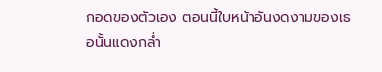กอดของตัวเอง ตอนนี้ใบหน้าอันงดงามของเธอนั้นแดงกล่ำ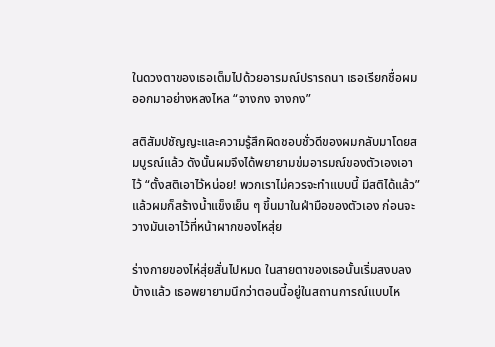ในดวงตาของเธอเต็มไปด้วยอารมณ์ปรารถนา เธอเรียกชื่อผมออกมาอย่างหลงไหล “จางกง จางกง”

สติสัมปชัญญะและความรู้สึกผิดชอบชั่วดีของผมกลับมาโดยสมบูรณ์แล้ว ดังนั้นผมจึงได้พยายามข่มอารมณ์ของตัวเองเอาไว้ “ตั้งสติเอาไว้หน่อย! พวกเราไม่ควรจะทำแบบนี้ มีสติได้แล้ว” แล้วผมก็สร้างน้ำแข็งเย็น ๆ ขึ้นมาในฝ่ามือของตัวเอง ก่อนจะวางมันเอาไว้ที่หน้าผากของไหสุ่ย

ร่างกายของไห่สุ่ยสั่นไปหมด ในสายตาของเธอนั้นเริ่มสงบลงบ้างแล้ว เธอพยายามนึกว่าตอนนี้อยู่ในสถานการณ์แบบไห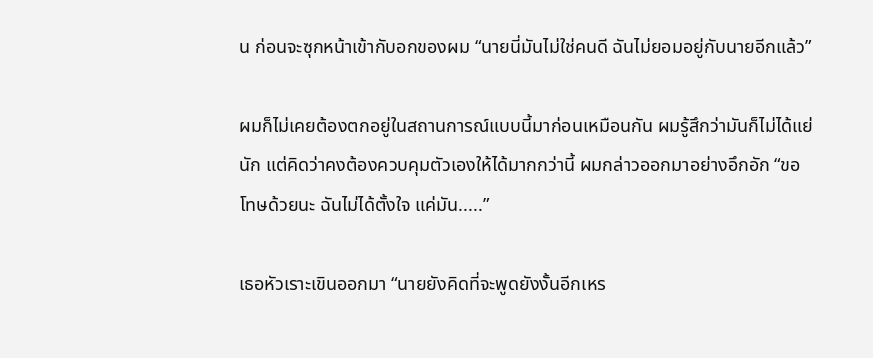น ก่อนจะซุกหน้าเข้ากับอกของผม “นายนี่มันไม่ใช่คนดี ฉันไม่ยอมอยู่กับนายอีกแล้ว”

ผมก็ไม่เคยต้องตกอยู่ในสถานการณ์แบบนี้มาก่อนเหมือนกัน ผมรู้สึกว่ามันก็ไม่ได้แย่นัก แต่คิดว่าคงต้องควบคุมตัวเองให้ได้มากกว่านี้ ผมกล่าวออกมาอย่างอึกอัก “ขอโทษด้วยนะ ฉันไม่ได้ตั้งใจ แค่มัน.....”

เธอหัวเราะเขินออกมา “นายยังคิดที่จะพูดยังงั้นอีกเหร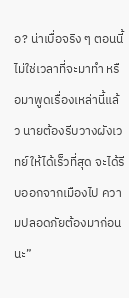อ? น่าเบื่อจริง ๆ ตอนนี้ไม่ใช่เวลาที่จะมาทำ หรือมาพูดเรื่องเหล่านี้แล้ว นายต้องรีบวางผังเวทย์ให้ได้เร็วที่สุด จะได้รีบออกจากเมืองไป ความปลอดภัยต้องมาก่อนนะ”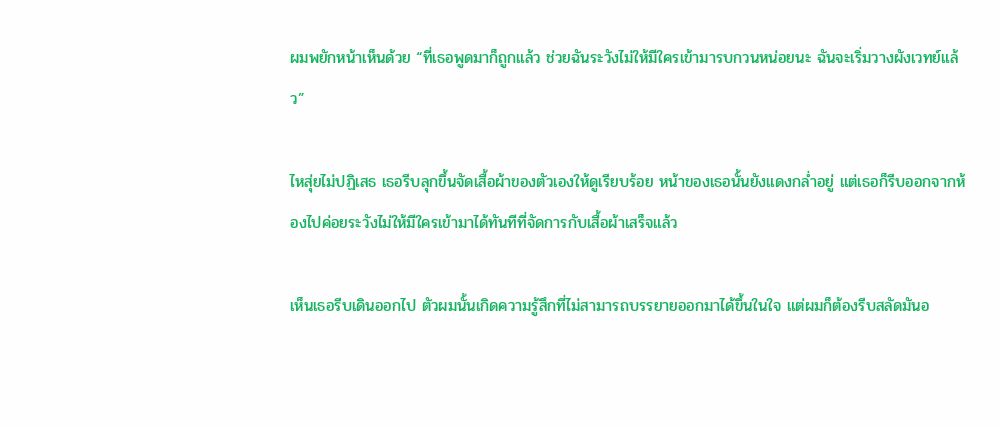ผมพยักหน้าเห็นด้วย “ที่เธอพูดมาก็ถูกแล้ว ช่วยฉันระวังไม่ให้มีใครเข้ามารบกวนหน่อยนะ ฉันจะเริ่มวางผังเวทย์แล้ว”

ไหสุ่ยไม่ปฏิเสธ เธอรีบลุกขึ้นจัดเสื้อผ้าของตัวเองให้ดูเรียบร้อย หน้าของเธอนั้นยังแดงกล่ำอยู่ แต่เธอก็รีบออกจากห้องไปค่อยระวังไม่ให้มีใครเข้ามาได้ทันทีที่จัดการกับเสื้อผ้าเสร็จแล้ว

เห็นเธอรีบเดินออกไป ตัวผมนั้นเกิดความรู้สึกที่ไม่สามารถบรรยายออกมาได้ขึ้นในใจ แต่ผมก็ต้องรีบสลัดมันอ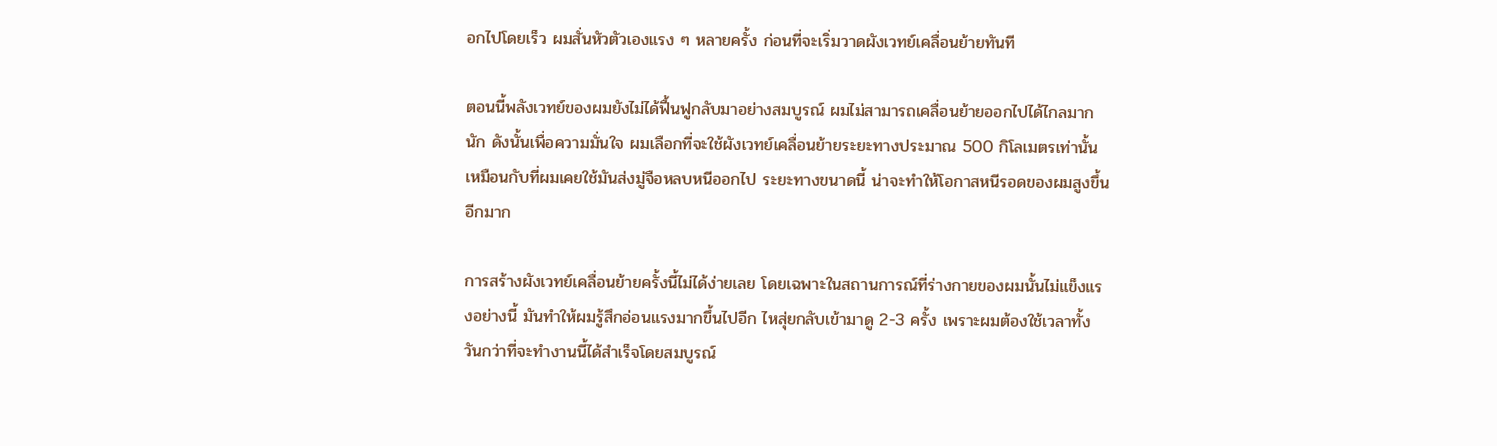อกไปโดยเร็ว ผมสั่นหัวตัวเองแรง ๆ หลายครั้ง ก่อนที่จะเริ่มวาดผังเวทย์เคลื่อนย้ายทันที

ตอนนี้พลังเวทย์ของผมยังไม่ได้ฟื้นฟูกลับมาอย่างสมบูรณ์ ผมไม่สามารถเคลื่อนย้ายออกไปได้ไกลมากนัก ดังนั้นเพื่อความมั่นใจ ผมเลือกที่จะใช้ผังเวทย์เคลื่อนย้ายระยะทางประมาณ 500 กิโลเมตรเท่านั้น เหมือนกับที่ผมเคยใช้มันส่งมู่จือหลบหนีออกไป ระยะทางขนาดนี้ น่าจะทำให้โอกาสหนีรอดของผมสูงขึ้นอีกมาก

การสร้างผังเวทย์เคลื่อนย้ายครั้งนี้ไม่ได้ง่ายเลย โดยเฉพาะในสถานการณ์ที่ร่างกายของผมนั้นไม่แข็งแรงอย่างนี้ มันทำให้ผมรู้สึกอ่อนแรงมากขึ้นไปอีก ไหสุ่ยกลับเข้ามาดู 2-3 ครั้ง เพราะผมต้องใช้เวลาทั้งวันกว่าที่จะทำงานนี้ได้สำเร็จโดยสมบูรณ์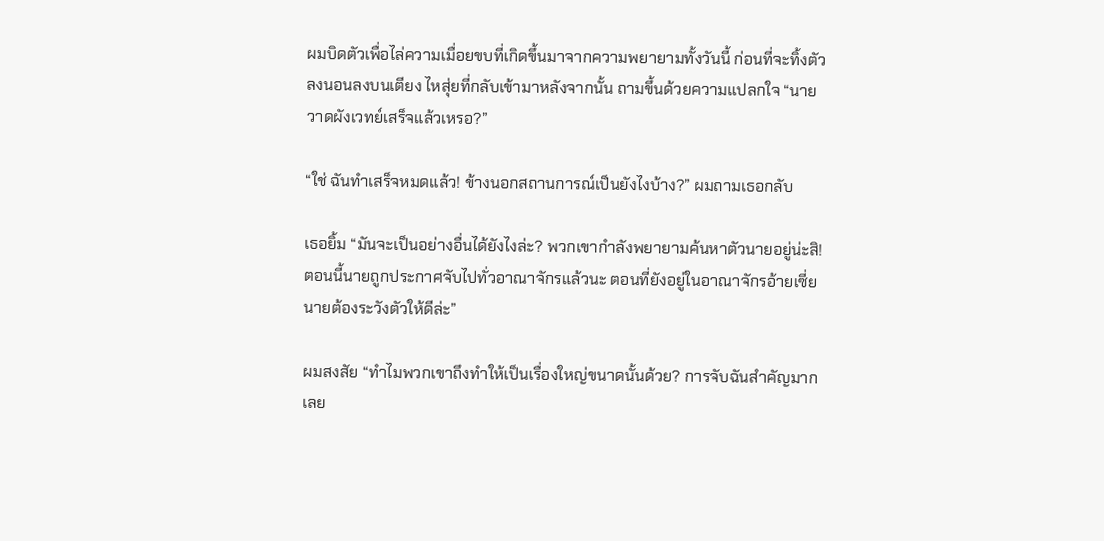ผมบิดตัวเพื่อไล่ความเมื่อยขบที่เกิดขึ้นมาจากความพยายามทั้งวันนี้ ก่อนที่จะทิ้งตัวลงนอนลงบนเตียง ไหสุ่ยที่กลับเข้ามาหลังจากนั้น ถามขึ้นด้วยความแปลกใจ “นายวาดผังเวทย์เสร็จแล้วเหรอ?”

“ใช่ ฉันทำเสร็จหมดแล้ว! ข้างนอกสถานการณ์เป็นยังไงบ้าง?” ผมถามเธอกลับ

เธอยิ้ม “มันจะเป็นอย่างอื่นได้ยังไงล่ะ? พวกเขากำลังพยายามค้นหาตัวนายอยู่น่ะสิ! ตอนนี้นายถูกประกาศจับไปทั่วอาณาจักรแล้วนะ ตอนที่ยังอยู่ในอาณาจักรอ้ายเซี่ย นายต้องระวังตัวให้ดีล่ะ”

ผมสงสัย “ทำไมพวกเขาถึงทำให้เป็นเรื่องใหญ่ขนาดนั้นด้วย? การจับฉันสำคัญมากเลย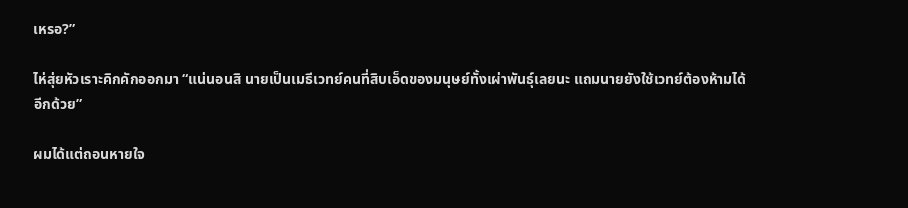เหรอ?”

ไห่สุ่ยหัวเราะคิกคักออกมา “แน่นอนสิ นายเป็นเมธีเวทย์คนที่สิบเอ็ดของมนุษย์ทั้งเผ่าพันธุ์เลยนะ แถมนายยังใช้เวทย์ต้องห้ามได้อีกด้วย”

ผมได้แต่ถอนหายใจ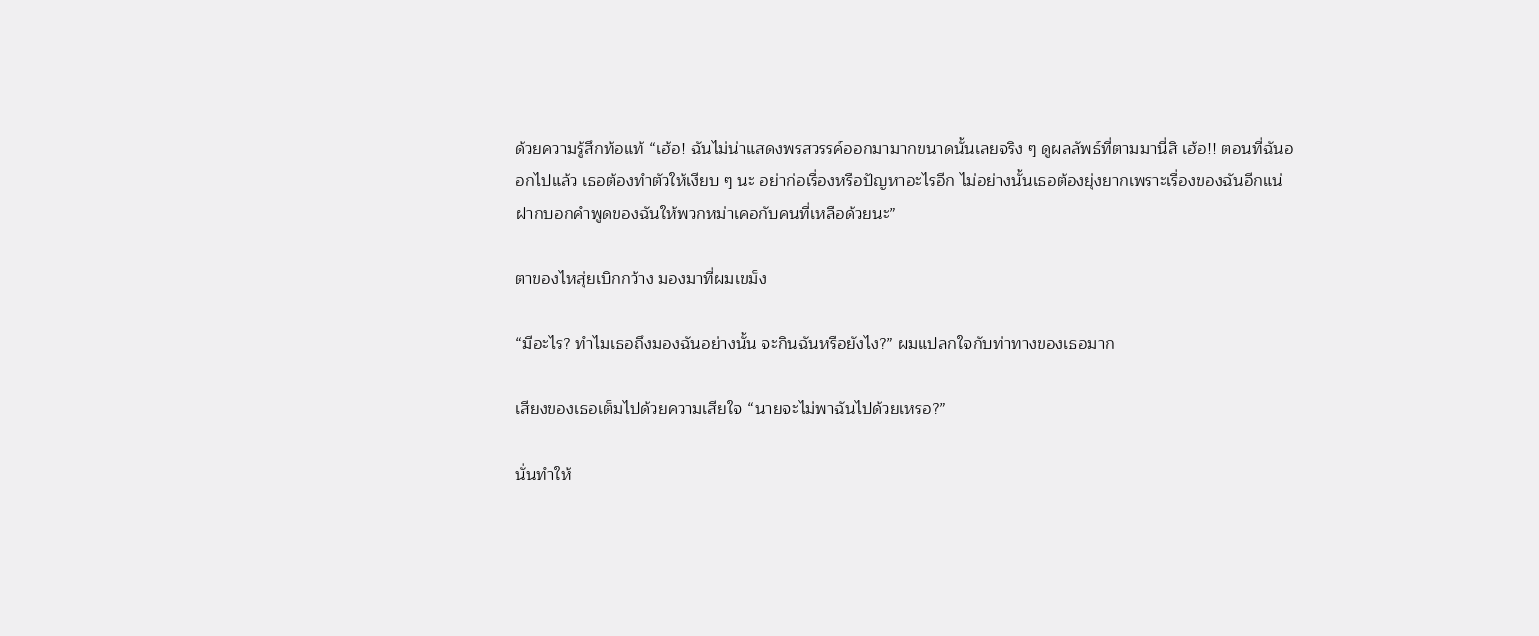ด้วยความรู้สึกท้อแท้ “เฮ้อ! ฉันไม่น่าแสดงพรสวรรค์ออกมามากขนาดนั้นเลยจริง ๆ ดูผลลัพธ์ที่ตามมานี่สิ เฮ้อ!! ตอนที่ฉันออกไปแล้ว เธอต้องทำตัวให้เงียบ ๆ นะ อย่าก่อเรื่องหรือปัญหาอะไรอีก ไม่อย่างนั้นเธอต้องยุ่งยากเพราะเรื่องของฉันอีกแน่ ฝากบอกคำพูดของฉันให้พวกหม่าเคอกับคนที่เหลือด้วยนะ”

ตาของไหสุ่ยเบิกกว้าง มองมาที่ผมเขม็ง

“มีอะไร? ทำไมเธอถึงมองฉันอย่างนั้น จะกินฉันหรือยังไง?” ผมแปลกใจกับท่าทางของเธอมาก

เสียงของเธอเต็มไปด้วยความเสียใจ “นายจะไม่พาฉันไปด้วยเหรอ?”

นั่นทำให้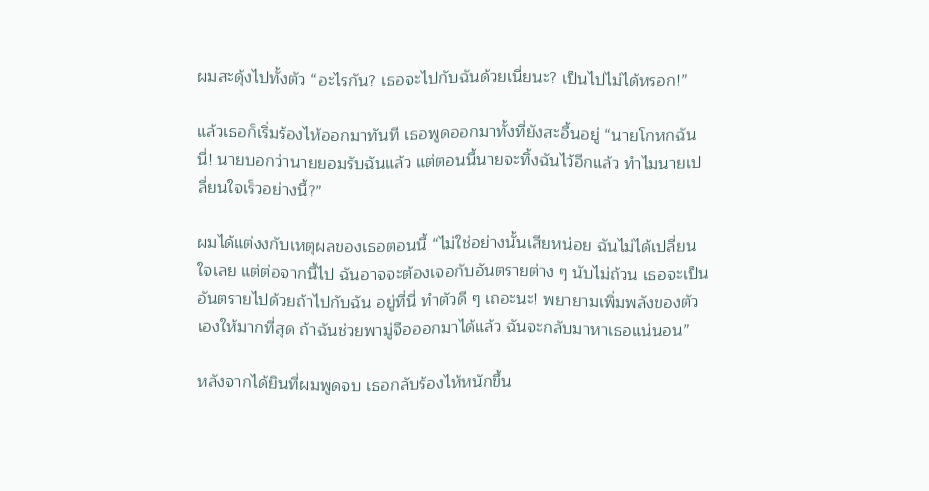ผมสะดุ้งไปทั้งตัว “อะไรกัน? เธอจะไปกับฉันด้วยเนี่ยนะ? เป็นไปไม่ได้หรอก!”

แล้วเธอก็เริ่มร้องไห้ออกมาทันที เธอพูดออกมาทั้งที่ยังสะอื้นอยู่ “นายโกหกฉันนี่! นายบอกว่านายยอมรับฉันแล้ว แต่ตอนนี้นายจะทิ้งฉันไว้อีกแล้ว ทำไมนายเปลี่ยนใจเร็วอย่างนี้?”

ผมได้แต่งงกับเหตุผลของเธอตอนนี้ “ไม่ใช่อย่างนั้นเสียหน่อย ฉันไม่ได้เปลี่ยนใจเลย แต่ต่อจากนี้ไป ฉันอาจจะต้องเจอกับอันตรายต่าง ๆ นับไม่ถ้วน เธอจะเป็นอันตรายไปด้วยถ้าไปกับฉัน อยู่ที่นี่ ทำตัวดี ๆ เถอะนะ! พยายามเพิ่มพลังของตัวเองให้มากที่สุด ถ้าฉันช่วยพามู่จือออกมาได้แล้ว ฉันจะกลับมาหาเธอแน่นอน”

หลังจากได้ยินที่ผมพูดจบ เธอกลับร้องไห้หนักขึ้น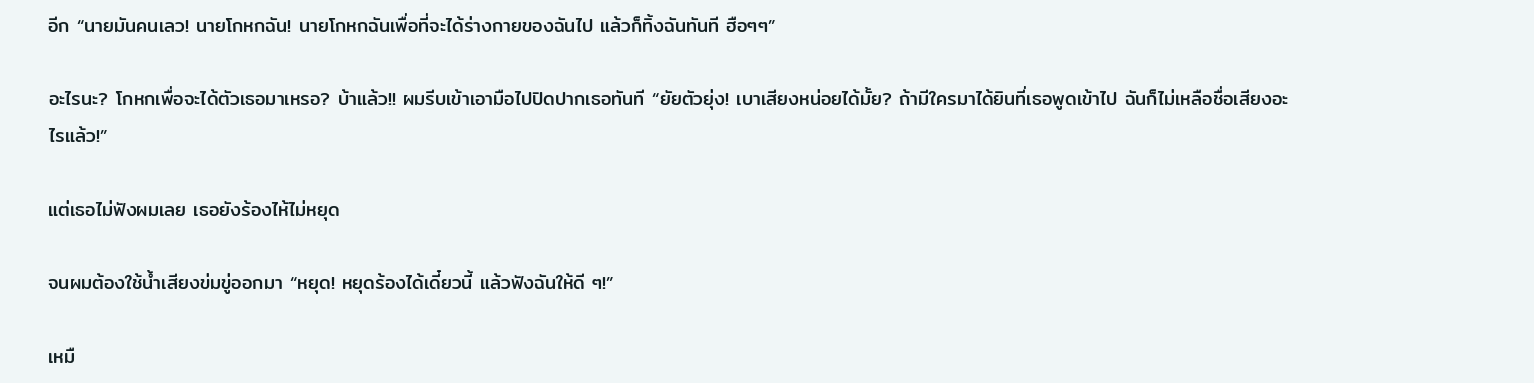อีก “นายมันคนเลว! นายโกหกฉัน! นายโกหกฉันเพื่อที่จะได้ร่างกายของฉันไป แล้วก็ทิ้งฉันทันที ฮือๆๆ”

อะไรนะ? โกหกเพื่อจะได้ตัวเธอมาเหรอ? บ้าแล้ว!! ผมรีบเข้าเอามือไปปิดปากเธอทันที “ยัยตัวยุ่ง! เบาเสียงหน่อยได้มั้ย? ถ้ามีใครมาได้ยินที่เธอพูดเข้าไป ฉันก็ไม่เหลือชื่อเสียงอะไรแล้ว!”

แต่เธอไม่ฟังผมเลย เธอยังร้องไห้ไม่หยุด

จนผมต้องใช้น้ำเสียงข่มขู่ออกมา “หยุด! หยุดร้องได้เดี๋ยวนี้ แล้วฟังฉันให้ดี ๆ!”

เหมื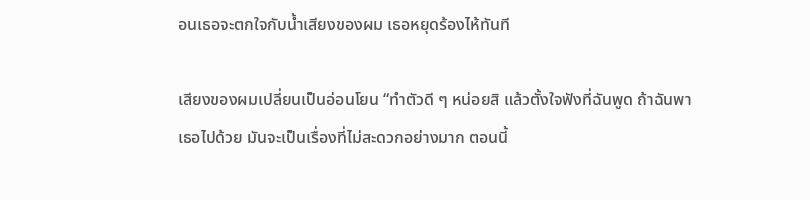อนเธอจะตกใจกับน้ำเสียงของผม เธอหยุดร้องไห้ทันที

เสียงของผมเปลี่ยนเป็นอ่อนโยน “ทำตัวดี ๆ หน่อยสิ แล้วตั้งใจฟังที่ฉันพูด ถ้าฉันพาเธอไปด้วย มันจะเป็นเรื่องที่ไม่สะดวกอย่างมาก ตอนนี้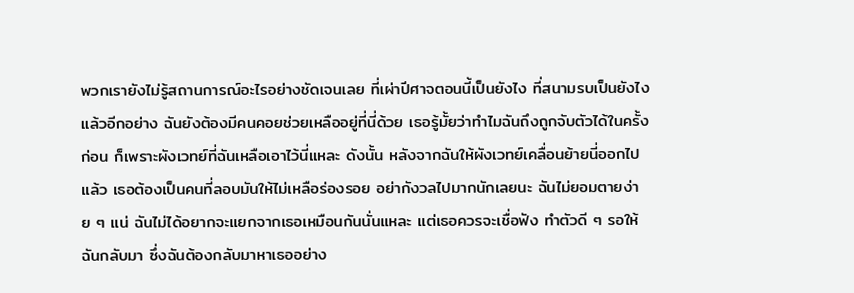พวกเรายังไม่รู้สถานการณ์อะไรอย่างชัดเจนเลย ที่เผ่าปีศาจตอนนี้เป็นยังไง ที่สนามรบเป็นยังไง แล้วอีกอย่าง ฉันยังต้องมีคนคอยช่วยเหลืออยู่ที่นี่ด้วย เธอรู้มั้ยว่าทำไมฉันถึงถูกจับตัวได้ในครั้งก่อน ก็เพราะผังเวทย์ที่ฉันเหลือเอาไว้นี่แหละ ดังนั้น หลังจากฉันให้ผังเวทย์เคลื่อนย้ายนี่ออกไปแล้ว เธอต้องเป็นคนที่ลอบมันให้ไม่เหลือร่องรอย อย่ากังวลไปมากนักเลยนะ ฉันไม่ยอมตายง่าย ๆ แน่ ฉันไม่ได้อยากจะแยกจากเธอเหมือนกันนั่นแหละ แต่เธอควรจะเชื่อฟัง ทำตัวดี ๆ รอให้ฉันกลับมา ซึ่งฉันต้องกลับมาหาเธออย่าง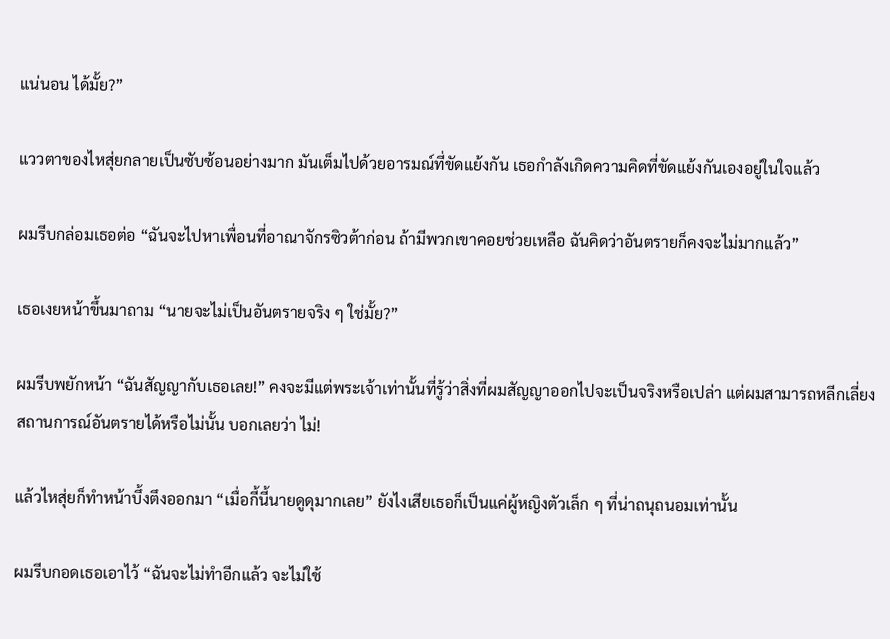แน่นอน ได้มั้ย?”

แววตาของไหสุ่ยกลายเป็นซับซ้อนอย่างมาก มันเต็มไปด้วยอารมณ์ที่ขัดแย้งกัน เธอกำลังเกิดความคิดที่ขัดแย้งกันเองอยู่ในใจแล้ว

ผมรีบกล่อมเธอต่อ “ฉันจะไปหาเพื่อนที่อาณาจักรซิวต้าก่อน ถ้ามีพวกเขาคอยช่วยเหลือ ฉันคิดว่าอันตรายก็คงจะไม่มากแล้ว”

เธอเงยหน้าขึ้นมาถาม “นายจะไม่เป็นอันตรายจริง ๆ ใช่มั้ย?”

ผมรีบพยักหน้า “ฉันสัญญากับเธอเลย!” คงจะมีแต่พระเจ้าเท่านั้นที่รู้ว่าสิ่งที่ผมสัญญาออกไปจะเป็นจริงหรือเปล่า แต่ผมสามารถหลีกเลี่ยงสถานการณ์อันตรายได้หรือไม่นั้น บอกเลยว่า ไม่!

แล้วไหสุ่ยก็ทำหน้าบึ้งตึงออกมา “เมื่อกี้นี้นายดูดุมากเลย” ยังไงเสียเธอก็เป็นแค่ผู้หญิงตัวเล็ก ๆ ที่น่าถนุถนอมเท่านั้น

ผมรีบกอดเธอเอาไว้ “ฉันจะไม่ทำอีกแล้ว จะไม่ใช้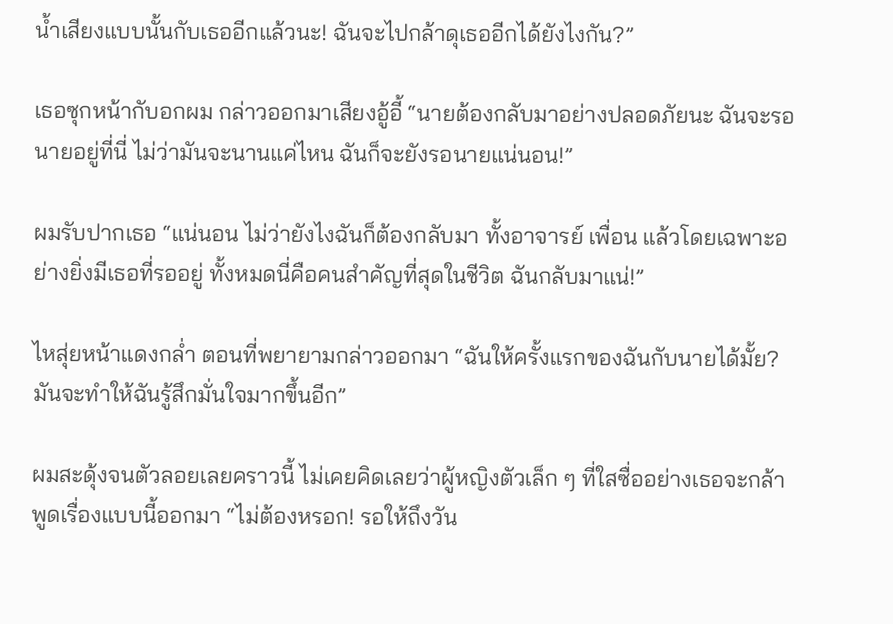น้ำเสียงแบบนั้นกับเธออีกแล้วนะ! ฉันจะไปกล้าดุเธออีกได้ยังไงกัน?”

เธอซุกหน้ากับอกผม กล่าวออกมาเสียงอู้อี้ “นายต้องกลับมาอย่างปลอดภัยนะ ฉันจะรอนายอยู่ที่นี่ ไม่ว่ามันจะนานแค่ไหน ฉันก็จะยังรอนายแน่นอน!”

ผมรับปากเธอ “แน่นอน ไม่ว่ายังไงฉันก็ต้องกลับมา ทั้งอาจารย์ เพื่อน แล้วโดยเฉพาะอย่างยิ่งมีเธอที่รออยู่ ทั้งหมดนี่คือคนสำคัญที่สุดในชีวิต ฉันกลับมาแน่!”

ไหสุ่ยหน้าแดงกล่ำ ตอนที่พยายามกล่าวออกมา “ฉันให้ครั้งแรกของฉันกับนายได้มั้ย? มันจะทำให้ฉันรู้สึกมั่นใจมากขึ้นอีก”

ผมสะดุ้งจนตัวลอยเลยคราวนี้ ไม่เคยคิดเลยว่าผู้หญิงตัวเล็ก ๆ ที่ใสซื่ออย่างเธอจะกล้าพูดเรื่องแบบนี้ออกมา “ไม่ต้องหรอก! รอให้ถึงวัน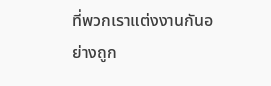ที่พวกเราแต่งงานกันอย่างถูก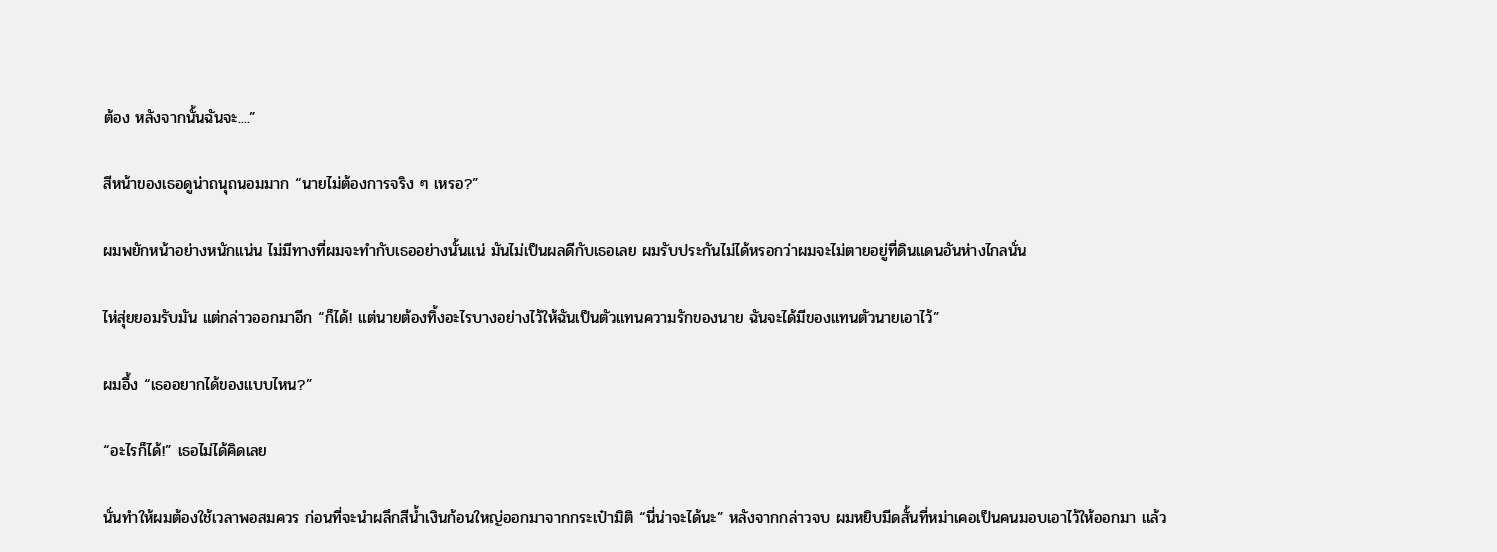ต้อง หลังจากนั้นฉันจะ....”

สีหน้าของเธอดูน่าถนุถนอมมาก “นายไม่ต้องการจริง ๆ เหรอ?”

ผมพยักหน้าอย่างหนักแน่น ไม่มีทางที่ผมจะทำกับเธออย่างนั้นแน่ มันไม่เป็นผลดีกับเธอเลย ผมรับประกันไม่ได้หรอกว่าผมจะไม่ตายอยู่ที่ดินแดนอันห่างไกลนั่น

ไห่สุ่ยยอมรับมัน แต่กล่าวออกมาอีก “ก็ได้! แต่นายต้องทิ้งอะไรบางอย่างไว้ให้ฉันเป็นตัวแทนความรักของนาย ฉันจะได้มีของแทนตัวนายเอาไว้”

ผมอึ้ง “เธออยากได้ของแบบไหน?”

“อะไรก็ได้!” เธอไม่ได้คิดเลย

นั่นทำให้ผมต้องใช้เวลาพอสมควร ก่อนที่จะนำผลึกสีน้ำเงินก้อนใหญ่ออกมาจากกระเป๋ามิติ “นี่น่าจะได้นะ” หลังจากกล่าวจบ ผมหยิบมีดสั้นที่หม่าเคอเป็นคนมอบเอาไว้ให้ออกมา แล้ว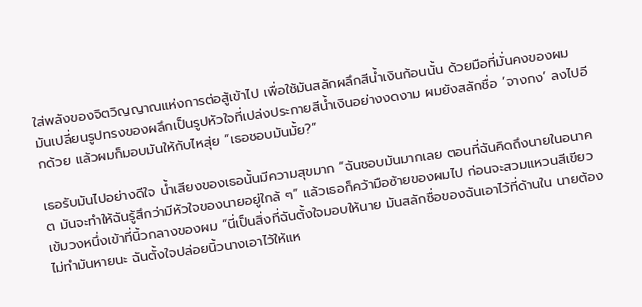ใส่พลังของจิตวิญญาณแห่งการต่อสู้เข้าไป เพื่อใช้มันสลักผลึกสีน้ำเงินก้อนนั้น ด้วยมือที่มั่นคงของผม มันเปลี่ยนรูปทรงของผลึกเป็นรูปหัวใจที่เปล่งประกายสีน้ำเงินอย่างงดงาม ผมยังสลักชื่อ ‘จางกง’ ลงไปอีกด้วย แล้วผมก็มอบมันให้กับไหสุ่ย “เธอชอบมันมั้ย?”

เธอรับมันไปอย่างดีใจ น้ำเสียงของเธอนั้นมีความสุขมาก “ฉันชอบมันมากเลย ตอนที่ฉันคิดถึงนายในอนาคต มันจะทำให้ฉันรู้สึกว่ามีหัวใจของนายอยู่ใกล้ ๆ” แล้วเธอก็คว้ามือซ้ายของผมไป ก่อนจะสวมแหวนสีเขียวเข้มวงหนึ่งเข้าที่นิ้วกลางของผม “นี่เป็นสิ่งที่ฉันตั้งใจมอบให้นาย มันสลักชื่อของฉันเอาไว้ที่ด้านใน นายต้องไม่ทำมันหายนะ ฉันตั้งใจปล่อยนิ้วนางเอาไว้ให้แห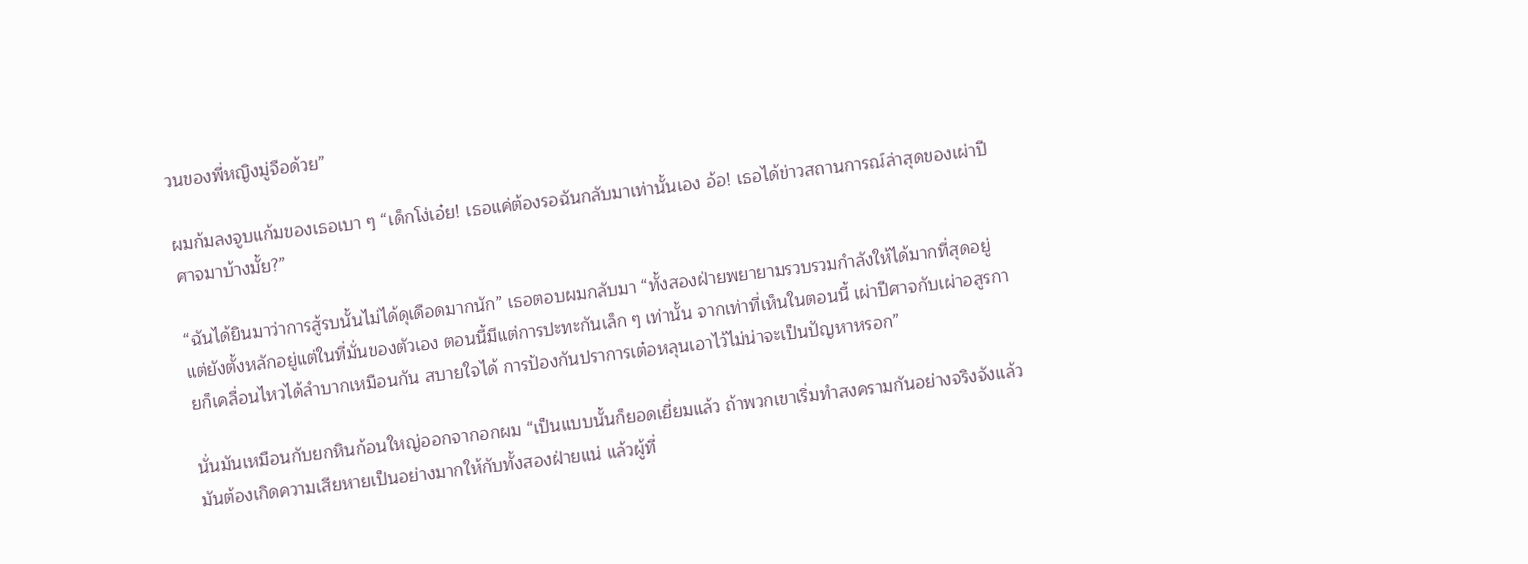วนของพี่หญิงมู่จือด้วย”

ผมก้มลงจูบแก้มของเธอเบา ๆ “เด็กโง่เอ๋ย! เธอแค่ต้องรอฉันกลับมาเท่านั้นเอง อ้อ! เธอได้ข่าวสถานการณ์ล่าสุดของเผ่าปีศาจมาบ้างมั้ย?”

“ฉันได้ยินมาว่าการสู้รบนั้นไม่ได้ดุเดือดมากนัก” เธอตอบผมกลับมา “ทั้งสองฝ่ายพยายามรวบรวมกำลังให้ได้มากที่สุดอยู่ แต่ยังตั้งหลักอยู่แต่ในที่มั่นของตัวเอง ตอนนี้มีแต่การปะทะกันเล็ก ๆ เท่านั้น จากเท่าที่เห็นในตอนนี้ เผ่าปีศาจกับเผ่าอสูรกายก็เคลื่อนไหวได้ลำบากเหมือนกัน สบายใจได้ การป้องกันปราการเต๋อหลุนเอาไว้ไม่น่าจะเป็นปัญหาหรอก”

นั่นมันเหมือนกับยกหินก้อนใหญ่ออกจากอกผม “เป็นแบบนั้นก็ยอดเยี่ยมแล้ว ถ้าพวกเขาเริ่มทำสงครามกันอย่างจริงจังแล้ว มันต้องเกิดความเสียหายเป็นอย่างมากให้กับทั้งสองฝ่ายแน่ แล้วผู้ที่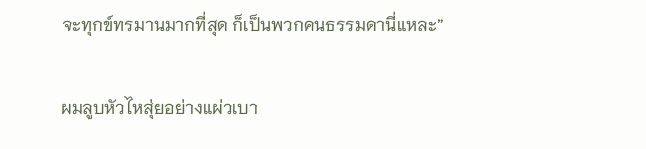จะทุกข์ทรมานมากที่สุด ก็เป็นพวกคนธรรมดานี่แหละ”

ผมลูบหัวไหสุ่ยอย่างแผ่วเบา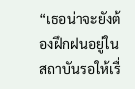“เธอน่าจะยังต้องฝึกฝนอยู่ในสถาบันรอให้เรื่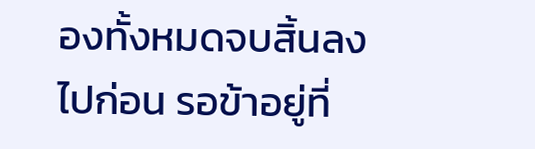องทั้งหมดจบสิ้นลงไปก่อน รอข้าอยู่ที่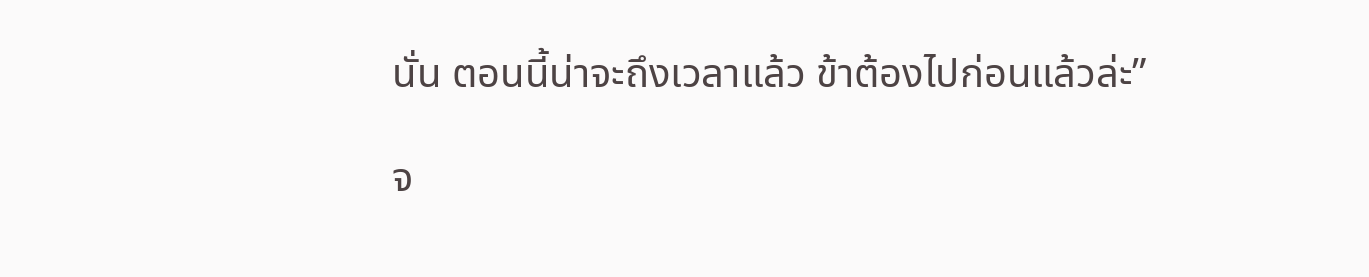นั่น ตอนนี้น่าจะถึงเวลาแล้ว ข้าต้องไปก่อนแล้วล่ะ”

จ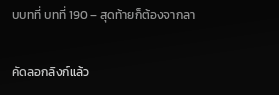บบทที่ บทที่ 190 – สุดท้ายก็ต้องจากลา

คัดลอกลิงก์แล้ว